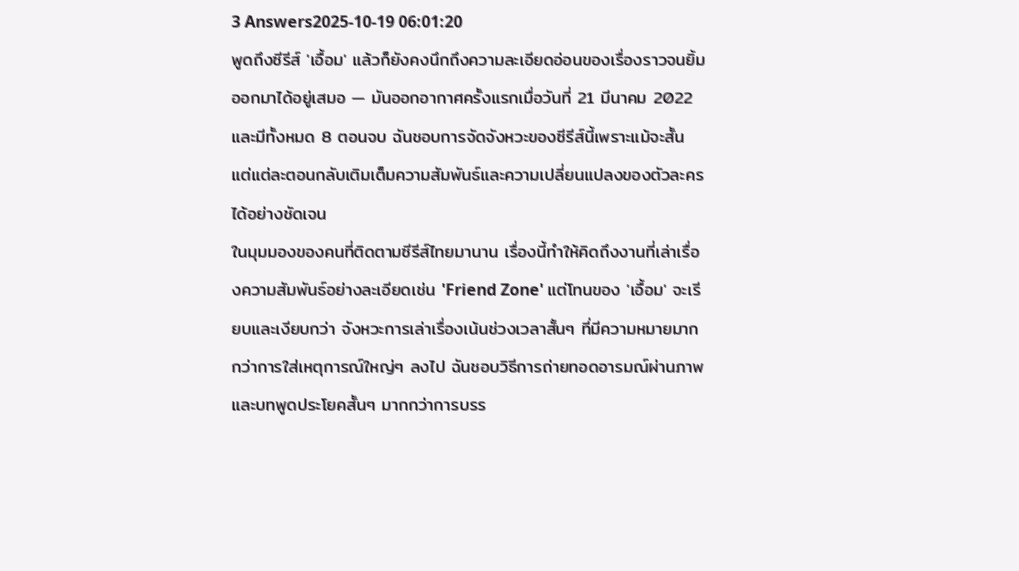3 Answers2025-10-19 06:01:20
พูดถึงซีรีส์ 'เอื้อม' แล้วก็ยังคงนึกถึงความละเอียดอ่อนของเรื่องราวจนยิ้มออกมาได้อยู่เสมอ — มันออกอากาศครั้งแรกเมื่อวันที่ 21 มีนาคม 2022 และมีทั้งหมด 8 ตอนจบ ฉันชอบการจัดจังหวะของซีรีส์นี้เพราะแม้จะสั้น แต่แต่ละตอนกลับเติมเต็มความสัมพันธ์และความเปลี่ยนแปลงของตัวละครได้อย่างชัดเจน
ในมุมมองของคนที่ติดตามซีรีส์ไทยมานาน เรื่องนี้ทำให้คิดถึงงานที่เล่าเรื่องความสัมพันธ์อย่างละเอียดเช่น 'Friend Zone' แต่โทนของ 'เอื้อม' จะเรียบและเงียบกว่า จังหวะการเล่าเรื่องเน้นช่วงเวลาสั้นๆ ที่มีความหมายมากกว่าการใส่เหตุการณ์ใหญ่ๆ ลงไป ฉันชอบวิธีการถ่ายทอดอารมณ์ผ่านภาพและบทพูดประโยคสั้นๆ มากกว่าการบรร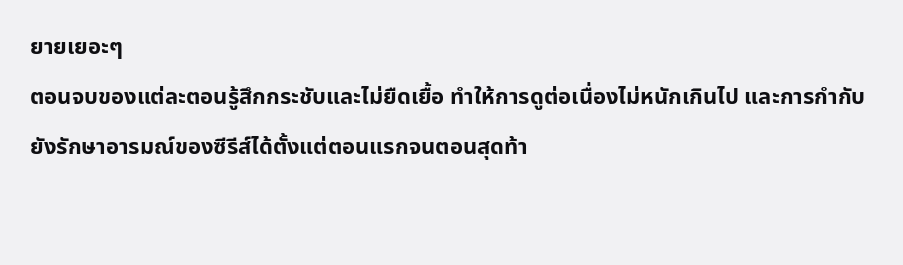ยายเยอะๆ
ตอนจบของแต่ละตอนรู้สึกกระชับและไม่ยืดเยื้อ ทำให้การดูต่อเนื่องไม่หนักเกินไป และการกำกับยังรักษาอารมณ์ของซีรีส์ได้ตั้งแต่ตอนแรกจนตอนสุดท้า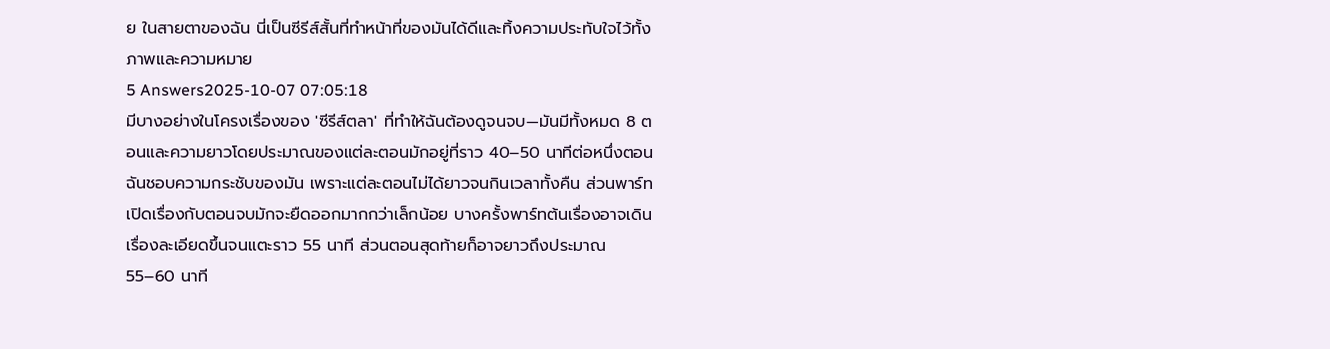ย ในสายตาของฉัน นี่เป็นซีรีส์สั้นที่ทำหน้าที่ของมันได้ดีและทิ้งความประทับใจไว้ทั้งภาพและความหมาย
5 Answers2025-10-07 07:05:18
มีบางอย่างในโครงเรื่องของ 'ซีรีส์ตลา' ที่ทำให้ฉันต้องดูจนจบ—มันมีทั้งหมด 8 ตอนและความยาวโดยประมาณของแต่ละตอนมักอยู่ที่ราว 40–50 นาทีต่อหนึ่งตอน
ฉันชอบความกระชับของมัน เพราะแต่ละตอนไม่ได้ยาวจนกินเวลาทั้งคืน ส่วนพาร์ทเปิดเรื่องกับตอนจบมักจะยืดออกมากกว่าเล็กน้อย บางครั้งพาร์ทต้นเรื่องอาจเดินเรื่องละเอียดขึ้นจนแตะราว 55 นาที ส่วนตอนสุดท้ายก็อาจยาวถึงประมาณ 55–60 นาที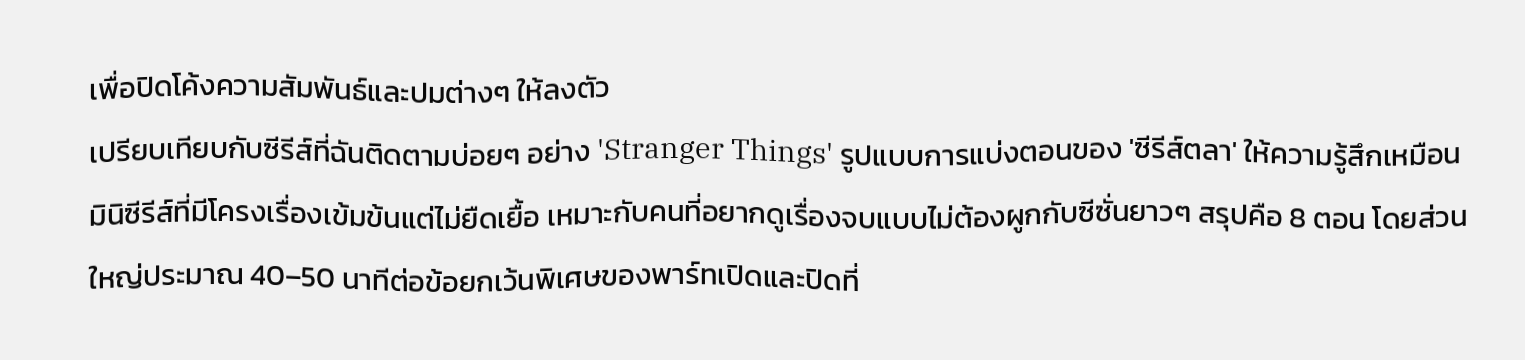เพื่อปิดโค้งความสัมพันธ์และปมต่างๆ ให้ลงตัว
เปรียบเทียบกับซีรีส์ที่ฉันติดตามบ่อยๆ อย่าง 'Stranger Things' รูปแบบการแบ่งตอนของ 'ซีรีส์ตลา' ให้ความรู้สึกเหมือนมินิซีรีส์ที่มีโครงเรื่องเข้มข้นแต่ไม่ยืดเยื้อ เหมาะกับคนที่อยากดูเรื่องจบแบบไม่ต้องผูกกับซีซั่นยาวๆ สรุปคือ 8 ตอน โดยส่วนใหญ่ประมาณ 40–50 นาทีต่อข้อยกเว้นพิเศษของพาร์ทเปิดและปิดที่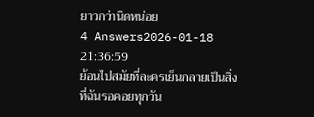ยาวกว่านิดหน่อย
4 Answers2026-01-18 21:36:59
ย้อนไปสมัยที่ละครเย็นกลายเป็นสิ่งที่ฉันรอคอยทุกวัน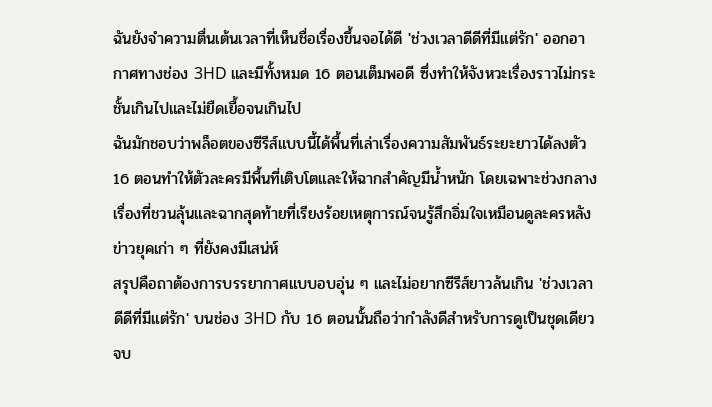ฉันยังจำความตื่นเต้นเวลาที่เห็นชื่อเรื่องขึ้นจอได้ดี 'ช่วงเวลาดีดีที่มีแต่รัก' ออกอากาศทางช่อง 3HD และมีทั้งหมด 16 ตอนเต็มพอดี ซึ่งทำให้จังหวะเรื่องราวไม่กระชั้นเกินไปและไม่ยืดเยื้อจนเกินไป
ฉันมักชอบว่าพล็อตของซีรีส์แบบนี้ได้พื้นที่เล่าเรื่องความสัมพันธ์ระยะยาวได้ลงตัว 16 ตอนทำให้ตัวละครมีพื้นที่เติบโตและให้ฉากสำคัญมีน้ำหนัก โดยเฉพาะช่วงกลางเรื่องที่ชวนลุ้นและฉากสุดท้ายที่เรียงร้อยเหตุการณ์จนรู้สึกอิ่มใจเหมือนดูละครหลังข่าวยุคเก่า ๆ ที่ยังคงมีเสน่ห์
สรุปคือถาต้องการบรรยากาศแบบอบอุ่น ๆ และไม่อยากซีรีส์ยาวล้นเกิน 'ช่วงเวลาดีดีที่มีแต่รัก' บนช่อง 3HD กับ 16 ตอนนั้นถือว่ากำลังดีสำหรับการดูเป็นชุดเดียวจบ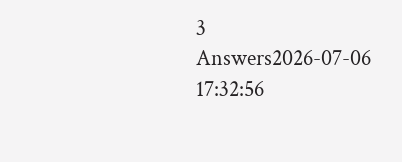3 Answers2026-07-06 17:32:56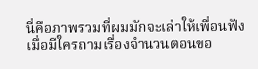นี่คือภาพรวมที่ผมมักจะเล่าให้เพื่อนฟังเมื่อมีใครถามเรื่องจำนวนตอนขอ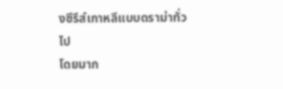งซีรีส์เกาหลีแบบดราม่าทั่วไป
โดยมาก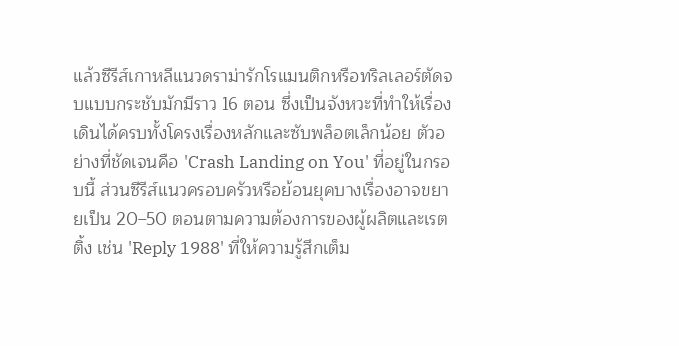แล้วซีรีส์เกาหลีแนวดราม่ารักโรแมนติกหรือทริลเลอร์ตัดจบแบบกระชับมักมีราว 16 ตอน ซึ่งเป็นจังหวะที่ทำให้เรื่องเดินได้ครบทั้งโครงเรื่องหลักและซับพล็อตเล็กน้อย ตัวอย่างที่ชัดเจนคือ 'Crash Landing on You' ที่อยู่ในกรอบนี้ ส่วนซีรีส์แนวครอบครัวหรือย้อนยุคบางเรื่องอาจขยายเป็น 20–50 ตอนตามความต้องการของผู้ผลิตและเรตติ้ง เช่น 'Reply 1988' ที่ให้ความรู้สึกเต็ม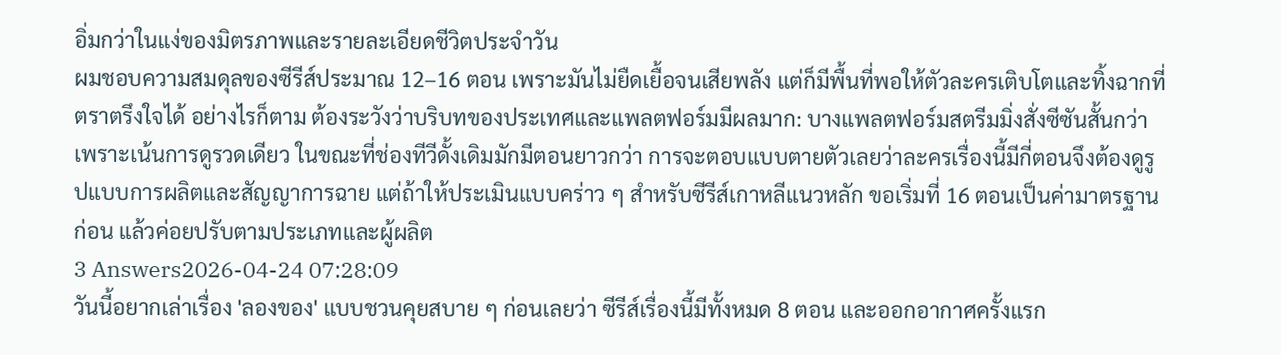อิ่มกว่าในแง่ของมิตรภาพและรายละเอียดชีวิตประจำวัน
ผมชอบความสมดุลของซีรีส์ประมาณ 12–16 ตอน เพราะมันไม่ยืดเยื้อจนเสียพลัง แต่ก็มีพื้นที่พอให้ตัวละครเติบโตและทิ้งฉากที่ตราตรึงใจได้ อย่างไรก็ตาม ต้องระวังว่าบริบทของประเทศและแพลตฟอร์มมีผลมาก: บางแพลตฟอร์มสตรีมมิ่งสั่งซีซันสั้นกว่าเพราะเน้นการดูรวดเดียว ในขณะที่ช่องทีวีดั้งเดิมมักมีตอนยาวกว่า การจะตอบแบบตายตัวเลยว่าละครเรื่องนี้มีกี่ตอนจึงต้องดูรูปแบบการผลิตและสัญญาการฉาย แต่ถ้าให้ประเมินแบบคร่าว ๆ สำหรับซีรีส์เกาหลีแนวหลัก ขอเริ่มที่ 16 ตอนเป็นค่ามาตรฐานก่อน แล้วค่อยปรับตามประเภทและผู้ผลิต
3 Answers2026-04-24 07:28:09
วันนี้อยากเล่าเรื่อง 'ลองของ' แบบชวนคุยสบาย ๆ ก่อนเลยว่า ซีรีส์เรื่องนี้มีทั้งหมด 8 ตอน และออกอากาศครั้งแรก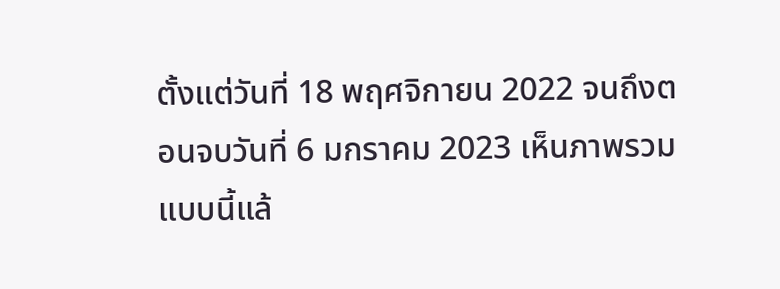ตั้งแต่วันที่ 18 พฤศจิกายน 2022 จนถึงตอนจบวันที่ 6 มกราคม 2023 เห็นภาพรวมแบบนี้แล้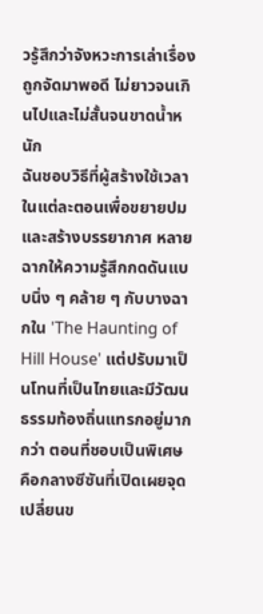วรู้สึกว่าจังหวะการเล่าเรื่องถูกจัดมาพอดี ไม่ยาวจนเกินไปและไม่สั้นจนขาดน้ำหนัก
ฉันชอบวิธีที่ผู้สร้างใช้เวลาในแต่ละตอนเพื่อขยายปมและสร้างบรรยากาศ หลายฉากให้ความรู้สึกกดดันแบบนิ่ง ๆ คล้าย ๆ กับบางฉากใน 'The Haunting of Hill House' แต่ปรับมาเป็นโทนที่เป็นไทยและมีวัฒนธรรมท้องถิ่นแทรกอยู่มากกว่า ตอนที่ชอบเป็นพิเศษคือกลางซีซันที่เปิดเผยจุดเปลี่ยนข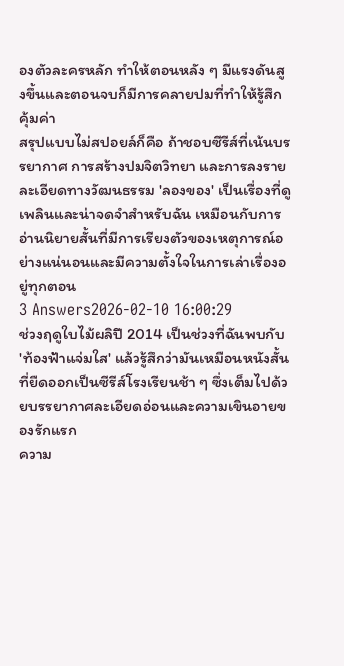องตัวละครหลัก ทำให้ตอนหลัง ๆ มีแรงดันสูงขึ้นและตอนจบก็มีการคลายปมที่ทำให้รู้สึกคุ้มค่า
สรุปแบบไม่สปอยล์ก็คือ ถ้าชอบซีรีส์ที่เน้นบรรยากาศ การสร้างปมจิตวิทยา และการลงรายละเอียดทางวัฒนธรรม 'ลองของ' เป็นเรื่องที่ดูเพลินและน่าจดจำสำหรับฉัน เหมือนกับการอ่านนิยายสั้นที่มีการเรียงตัวของเหตุการณ์อย่างแน่นอนและมีความตั้งใจในการเล่าเรื่องอยู่ทุกตอน
3 Answers2026-02-10 16:00:29
ช่วงฤดูใบไม้ผลิปี 2014 เป็นช่วงที่ฉันพบกับ 'ท้องฟ้าแจ่มใส' แล้วรู้สึกว่ามันเหมือนหนังสั้นที่ยืดออกเป็นซีรีส์โรงเรียนช้า ๆ ซึ่งเต็มไปด้วยบรรยากาศละเอียดอ่อนและความเขินอายของรักแรก
ความ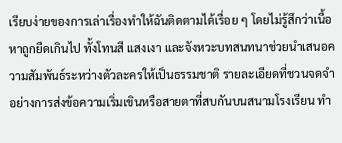เรียบง่ายของการเล่าเรื่องทำให้ฉันติดตามได้เรื่อย ๆ โดยไม่รู้สึกว่าเนื้อหาถูกยืดเกินไป ทั้งโทนสี แสงเงา และจังหวะบทสนทนาช่วยนำเสนอความสัมพันธ์ระหว่างตัวละครให้เป็นธรรมชาติ รายละเอียดที่ชวนจดจำอย่างการส่งข้อความเริ่มเขินหรือสายตาที่สบกันบนสนามโรงเรียน ทำ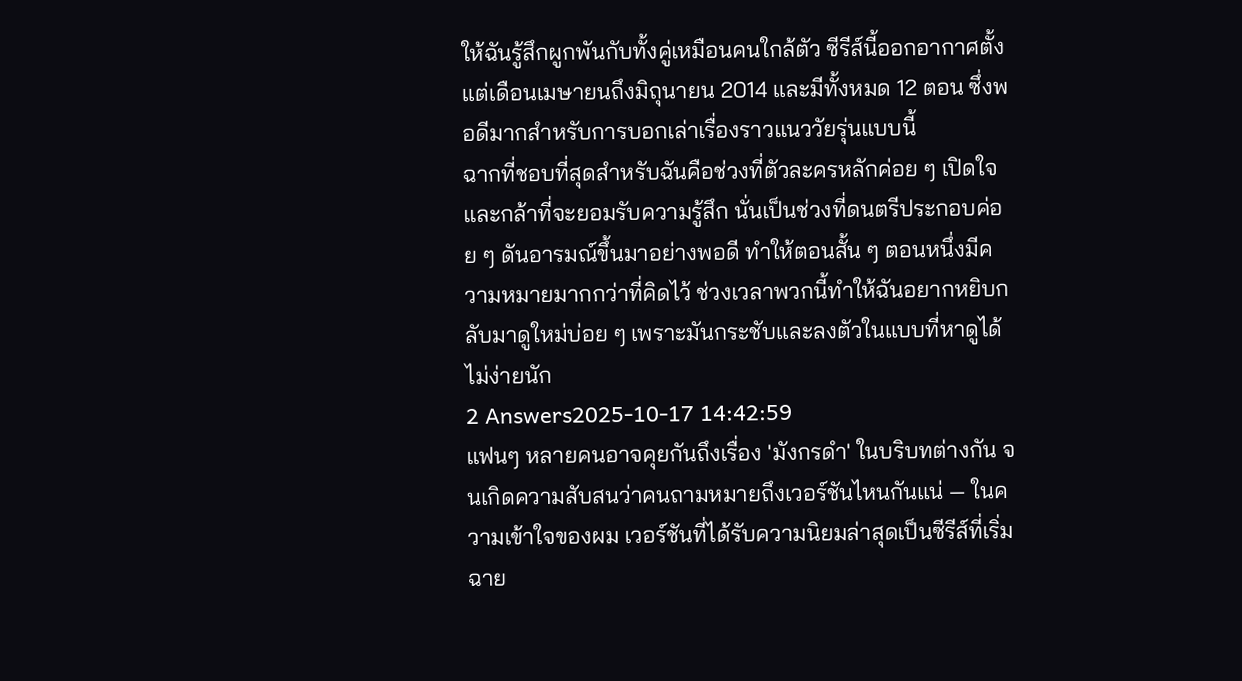ให้ฉันรู้สึกผูกพันกับทั้งคู่เหมือนคนใกล้ตัว ซีรีส์นี้ออกอากาศตั้งแต่เดือนเมษายนถึงมิถุนายน 2014 และมีทั้งหมด 12 ตอน ซึ่งพอดีมากสำหรับการบอกเล่าเรื่องราวแนววัยรุ่นแบบนี้
ฉากที่ชอบที่สุดสำหรับฉันคือช่วงที่ตัวละครหลักค่อย ๆ เปิดใจและกล้าที่จะยอมรับความรู้สึก นั่นเป็นช่วงที่ดนตรีประกอบค่อย ๆ ดันอารมณ์ขึ้นมาอย่างพอดี ทำให้ตอนสั้น ๆ ตอนหนึ่งมีความหมายมากกว่าที่คิดไว้ ช่วงเวลาพวกนี้ทำให้ฉันอยากหยิบกลับมาดูใหม่บ่อย ๆ เพราะมันกระชับและลงตัวในแบบที่หาดูได้ไม่ง่ายนัก
2 Answers2025-10-17 14:42:59
แฟนๆ หลายคนอาจคุยกันถึงเรื่อง 'มังกรดำ' ในบริบทต่างกัน จนเกิดความสับสนว่าคนถามหมายถึงเวอร์ชันไหนกันแน่ — ในความเข้าใจของผม เวอร์ชันที่ได้รับความนิยมล่าสุดเป็นซีรีส์ที่เริ่มฉาย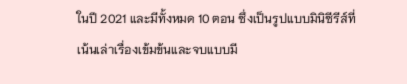ในปี 2021 และมีทั้งหมด 10 ตอน ซึ่งเป็นรูปแบบมินิซีรีส์ที่เน้นเล่าเรื่องเข้มข้นและจบแบบมี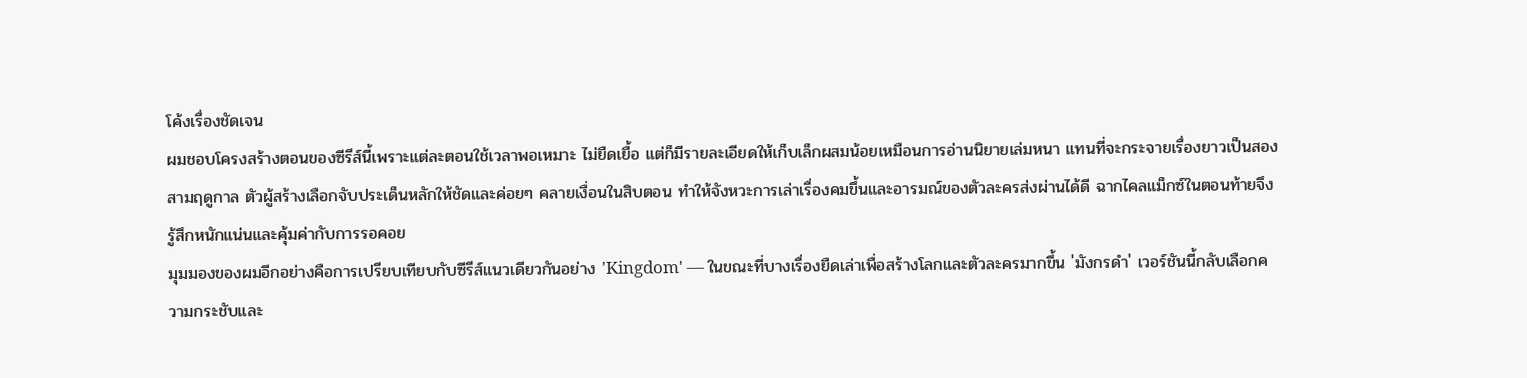โค้งเรื่องชัดเจน
ผมชอบโครงสร้างตอนของซีรีส์นี้เพราะแต่ละตอนใช้เวลาพอเหมาะ ไม่ยืดเยื้อ แต่ก็มีรายละเอียดให้เก็บเล็กผสมน้อยเหมือนการอ่านนิยายเล่มหนา แทนที่จะกระจายเรื่องยาวเป็นสองสามฤดูกาล ตัวผู้สร้างเลือกจับประเด็นหลักให้ชัดและค่อยๆ คลายเงื่อนในสิบตอน ทำให้จังหวะการเล่าเรื่องคมขึ้นและอารมณ์ของตัวละครส่งผ่านได้ดี ฉากไคลแม็กซ์ในตอนท้ายจึงรู้สึกหนักแน่นและคุ้มค่ากับการรอคอย
มุมมองของผมอีกอย่างคือการเปรียบเทียบกับซีรีส์แนวเดียวกันอย่าง 'Kingdom' — ในขณะที่บางเรื่องยืดเล่าเพื่อสร้างโลกและตัวละครมากขึ้น 'มังกรดำ' เวอร์ชันนี้กลับเลือกความกระชับและ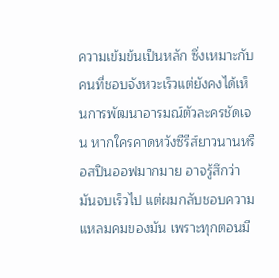ความเข้มข้นเป็นหลัก ซึ่งเหมาะกับคนที่ชอบจังหวะเร็วแต่ยังคงได้เห็นการพัฒนาอารมณ์ตัวละครชัดเจน หากใครคาดหวังซีรีส์ยาวนานหรือสปินออฟมากมาย อาจรู้สึกว่ามันจบเร็วไป แต่ผมกลับชอบความแหลมคมของมัน เพราะทุกตอนมี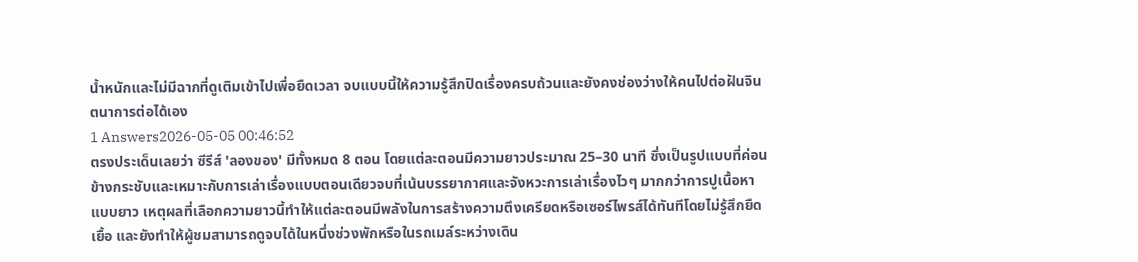น้ำหนักและไม่มีฉากที่ดูเติมเข้าไปเพื่อยืดเวลา จบแบบนี้ให้ความรู้สึกปิดเรื่องครบถ้วนและยังคงช่องว่างให้คนไปต่อฝันจินตนาการต่อได้เอง
1 Answers2026-05-05 00:46:52
ตรงประเด็นเลยว่า ซีรีส์ 'ลองของ' มีทั้งหมด 8 ตอน โดยแต่ละตอนมีความยาวประมาณ 25–30 นาที ซึ่งเป็นรูปแบบที่ค่อนข้างกระชับและเหมาะกับการเล่าเรื่องแบบตอนเดียวจบที่เน้นบรรยากาศและจังหวะการเล่าเรื่องไวๆ มากกว่าการปูเนื้อหาแบบยาว เหตุผลที่เลือกความยาวนี้ทำให้แต่ละตอนมีพลังในการสร้างความตึงเครียดหรือเซอร์ไพรส์ได้ทันทีโดยไม่รู้สึกยืดเยื้อ และยังทำให้ผู้ชมสามารถดูจบได้ในหนึ่งช่วงพักหรือในรถเมล์ระหว่างเดิน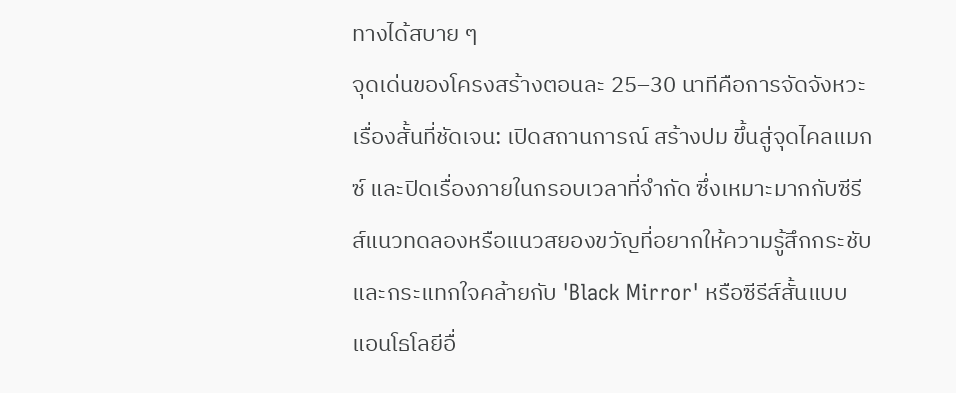ทางได้สบาย ๆ
จุดเด่นของโครงสร้างตอนละ 25–30 นาทีคือการจัดจังหวะเรื่องสั้นที่ชัดเจน: เปิดสถานการณ์ สร้างปม ขึ้นสู่จุดไคลแมกซ์ และปิดเรื่องภายในกรอบเวลาที่จำกัด ซึ่งเหมาะมากกับซีรีส์แนวทดลองหรือแนวสยองขวัญที่อยากให้ความรู้สึกกระชับและกระแทกใจคล้ายกับ 'Black Mirror' หรือซีรีส์สั้นแบบแอนโธโลยีอื่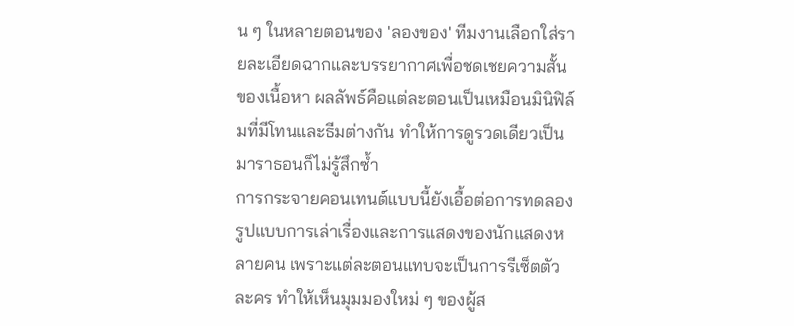น ๆ ในหลายตอนของ 'ลองของ' ทีมงานเลือกใส่รายละเอียดฉากและบรรยากาศเพื่อชดเชยความสั้นของเนื้อหา ผลลัพธ์คือแต่ละตอนเป็นเหมือนมินิฟิล์มที่มีโทนและธีมต่างกัน ทำให้การดูรวดเดียวเป็นมาราธอนก็ไม่รู้สึกซ้ำ
การกระจายคอนเทนต์แบบนี้ยังเอื้อต่อการทดลองรูปแบบการเล่าเรื่องและการแสดงของนักแสดงหลายคน เพราะแต่ละตอนแทบจะเป็นการรีเซ็ตตัวละคร ทำให้เห็นมุมมองใหม่ ๆ ของผู้ส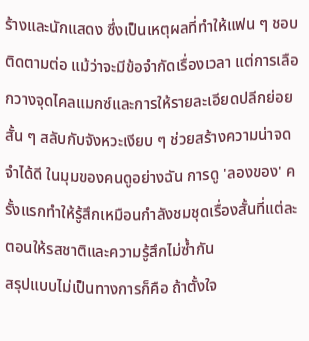ร้างและนักแสดง ซึ่งเป็นเหตุผลที่ทำให้แฟน ๆ ชอบติดตามต่อ แม้ว่าจะมีข้อจำกัดเรื่องเวลา แต่การเลือกวางจุดไคลแมกซ์และการให้รายละเอียดปลีกย่อยสั้น ๆ สลับกับจังหวะเงียบ ๆ ช่วยสร้างความน่าจดจำได้ดี ในมุมของคนดูอย่างฉัน การดู 'ลองของ' ครั้งแรกทำให้รู้สึกเหมือนกำลังชมชุดเรื่องสั้นที่แต่ละตอนให้รสชาติและความรู้สึกไม่ซ้ำกัน
สรุปแบบไม่เป็นทางการก็คือ ถ้าตั้งใจ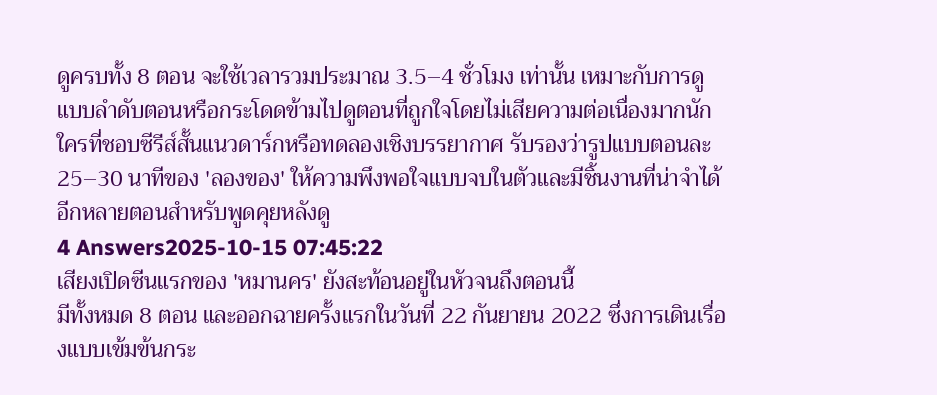ดูครบทั้ง 8 ตอน จะใช้เวลารวมประมาณ 3.5–4 ชั่วโมง เท่านั้น เหมาะกับการดูแบบลำดับตอนหรือกระโดดข้ามไปดูตอนที่ถูกใจโดยไม่เสียความต่อเนื่องมากนัก ใครที่ชอบซีรีส์สั้นแนวดาร์กหรือทดลองเชิงบรรยากาศ รับรองว่ารูปแบบตอนละ 25–30 นาทีของ 'ลองของ' ให้ความพึงพอใจแบบจบในตัวและมีชิ้นงานที่น่าจำได้อีกหลายตอนสำหรับพูดคุยหลังดู
4 Answers2025-10-15 07:45:22
เสียงเปิดซีนแรกของ 'หมานคร' ยังสะท้อนอยู่ในหัวจนถึงตอนนี้
มีทั้งหมด 8 ตอน และออกฉายครั้งแรกในวันที่ 22 กันยายน 2022 ซึ่งการเดินเรื่องแบบเข้มข้นกระ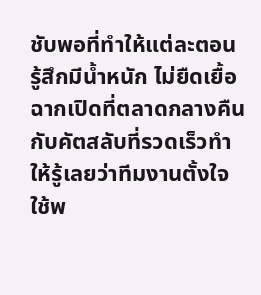ชับพอที่ทำให้แต่ละตอนรู้สึกมีน้ำหนัก ไม่ยืดเยื้อ ฉากเปิดที่ตลาดกลางคืนกับคัตสลับที่รวดเร็วทำให้รู้เลยว่าทีมงานตั้งใจใช้พ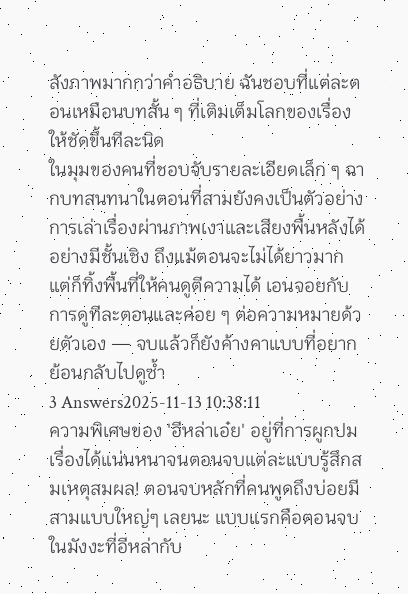ลังภาพมากกว่าคำอธิบาย ฉันชอบที่แต่ละตอนเหมือนบทสั้น ๆ ที่เติมเต็มโลกของเรื่องให้ชัดขึ้นทีละนิด
ในมุมของคนที่ชอบจับรายละเอียดเล็ก ๆ ฉากบทสนทนาในตอนที่สามยังคงเป็นตัวอย่างการเล่าเรื่องผ่านภาพเงาและเสียงพื้นหลังได้อย่างมีชั้นเชิง ถึงแม้ตอนจะไม่ได้ยาวมาก แต่ก็ทิ้งพื้นที่ให้คนดูตีความได้ เอนจอยกับการดูทีละตอนและค่อย ๆ ต่อความหมายด้วยตัวเอง — จบแล้วก็ยังค้างคาแบบที่อยากย้อนกลับไปดูซ้ำ
3 Answers2025-11-13 10:38:11
ความพิเศษของ 'อีหล่าเอ๋ย' อยู่ที่การผูกปมเรื่องได้แน่นหนาจนตอนจบแต่ละแบบรู้สึกสมเหตุสมผล! ตอนจบหลักที่คนพูดถึงบ่อยมีสามแบบใหญ่ๆ เลยนะ แบบแรกคือตอนจบในมังงะที่อีหล่ากับ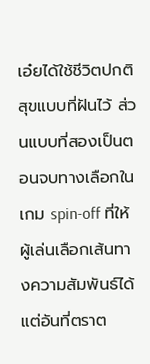เอ๋ยได้ใช้ชีวิตปกติสุขแบบที่ฝันไว้ ส่วนแบบที่สองเป็นตอนจบทางเลือกในเกม spin-off ที่ให้ผู้เล่นเลือกเส้นทางความสัมพันธ์ได้
แต่อันที่ตราต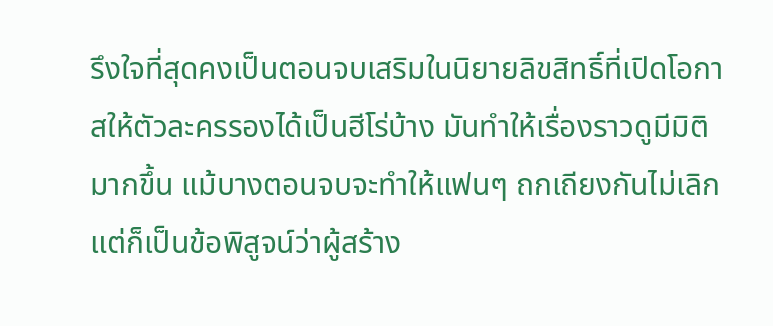รึงใจที่สุดคงเป็นตอนจบเสริมในนิยายลิขสิทธิ์ที่เปิดโอกาสให้ตัวละครรองได้เป็นฮีโร่บ้าง มันทำให้เรื่องราวดูมีมิติมากขึ้น แม้บางตอนจบจะทำให้แฟนๆ ถกเถียงกันไม่เลิก แต่ก็เป็นข้อพิสูจน์ว่าผู้สร้าง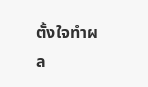ตั้งใจทำผล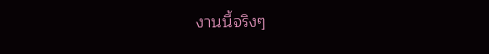งานนี้จริงๆ